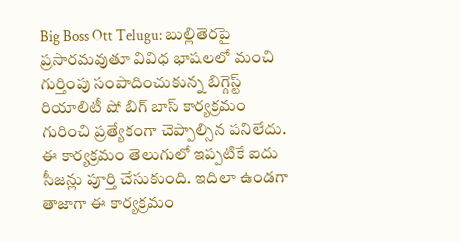Big Boss Ott Telugu: బుల్లితెరపై ప్రసారమవుతూ వివిధ భాషలలో మంచి గుర్తింపు సంపాదించుకున్న బిగ్గెస్ట్ రియాలిటీ షో బిగ్ బాస్ కార్యక్రమం గురించి ప్రత్యేకంగా చెప్పాల్సిన పనిలేదు. ఈ కార్యక్రమం తెలుగులో ఇప్పటికే ఐదు సీజన్లు పూర్తి చేసుకుంది. ఇదిలా ఉండగా తాజాగా ఈ కార్యక్రమం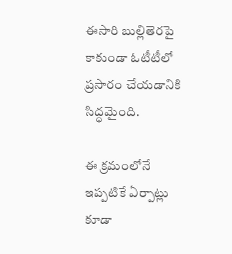ఈసారి బుల్లితెరపై కాకుండా ఓటీటీలో ప్రసారం చేయడానికి సిద్ధమైంది.

ఈ క్రమంలోనే ఇప్పటికే ఏర్పాట్లు కూడా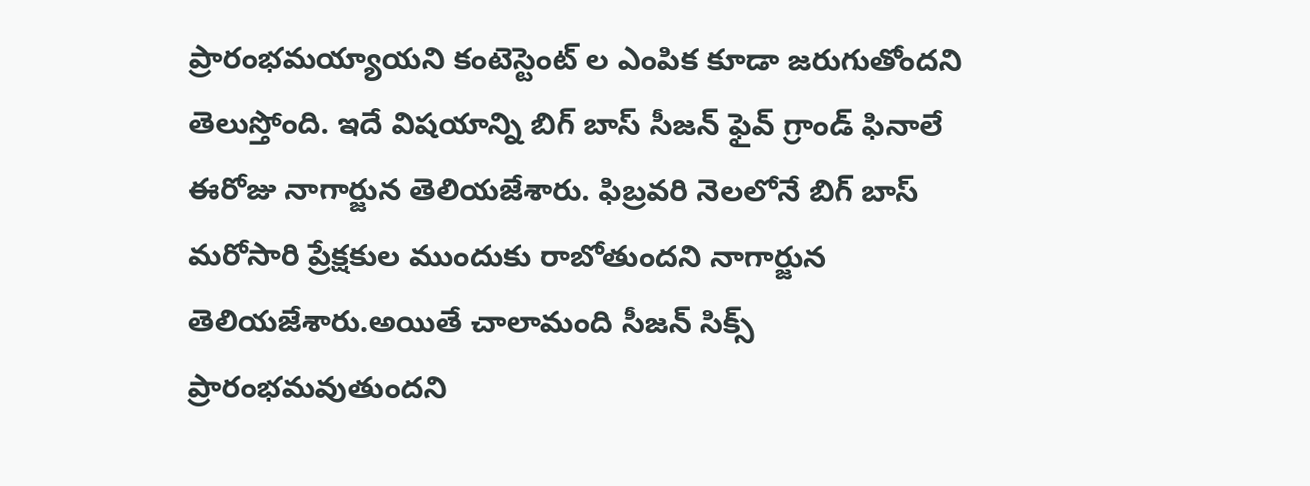ప్రారంభమయ్యాయని కంటెస్టెంట్ ల ఎంపిక కూడా జరుగుతోందని తెలుస్తోంది. ఇదే విషయాన్ని బిగ్ బాస్ సీజన్ ఫైవ్ గ్రాండ్ ఫినాలే ఈరోజు నాగార్జున తెలియజేశారు. ఫిబ్రవరి నెలలోనే బిగ్ బాస్ మరోసారి ప్రేక్షకుల ముందుకు రాబోతుందని నాగార్జున తెలియజేశారు.అయితే చాలామంది సీజన్ సిక్స్ ప్రారంభమవుతుందని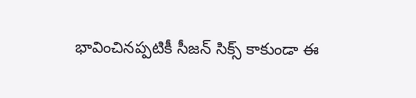భావించినప్పటికీ సీజన్ సిక్స్ కాకుండా ఈ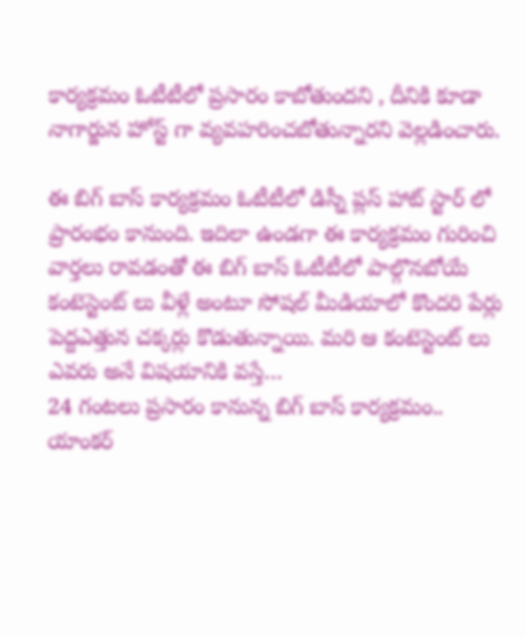కార్యక్రమం ఓటీటీలో ప్రసారం కాబోతుందని , దీనికి కూడా నాగార్జున హోస్ట్ గా వ్యవహరించబోతున్నారని వెల్లడించారు.

ఈ బిగ్ బాస్ కార్యక్రమం ఓటీటీలో డిస్నీ ప్లస్ హాట్ స్టార్ లో ప్రారంభం కానుంది. ఇదిలా ఉండగా ఈ కార్యక్రమం గురించి వార్తలు రావడంతో ఈ బిగ్ బాస్ ఓటీటీలో పాల్గొనబోయే కంటెస్టెంట్ లు వీళ్లే అంటూ సోషల్ మీడియాలో కొందరి పేర్లు పెద్దఎత్తున చక్కర్లు కొడుతున్నాయి. మరి ఆ కంటెస్టెంట్ లు ఎవరు అనే విషయానికి వస్తే…
24 గంటలు ప్రసారం కానున్న బిగ్ బాస్ కార్యక్రమం..
యాంకర్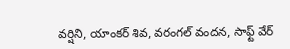వర్షిని, యాంకర్ శివ, వరంగల్ వందన, సాఫ్ట్ వేర్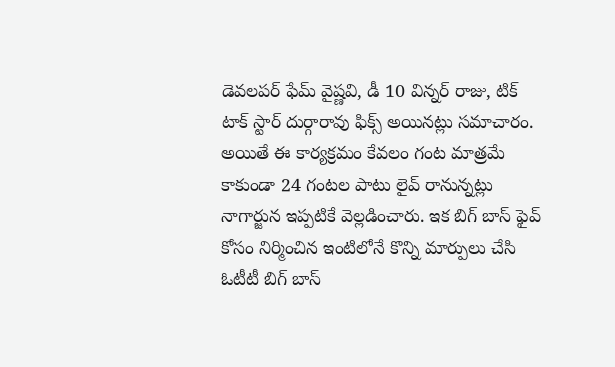డెవలపర్ ఫేమ్ వైష్ణవి, డీ 10 విన్నర్ రాజు, టిక్ టాక్ స్టార్ దుర్గారావు ఫిక్స్ అయినట్లు సమాచారం. అయితే ఈ కార్యక్రమం కేవలం గంట మాత్రమే కాకుండా 24 గంటల పాటు లైవ్ రానున్నట్లు నాగార్జున ఇప్పటికే వెల్లడించారు. ఇక బిగ్ బాస్ ఫైవ్ కోసం నిర్మించిన ఇంటిలోనే కొన్ని మార్పులు చేసి ఓటీటీ బిగ్ బాస్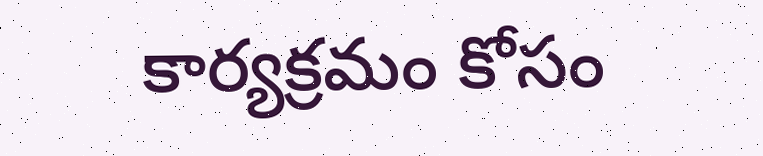కార్యక్రమం కోసం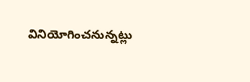వినియోగించనున్నట్లు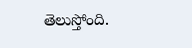తెలుస్తోంది.